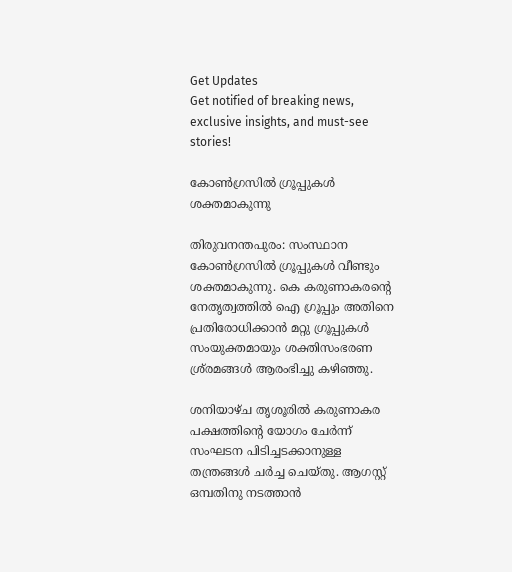Get Updates
Get notified of breaking news, exclusive insights, and must-see stories!

കോണ്‍ഗ്രസില്‍ ഗ്രൂപ്പുകള്‍ ശക്തമാകുന്നു

തിരുവനന്തപുരം: സംസ്ഥാന കോണ്‍ഗ്രസില്‍ ഗ്രൂപ്പുകള്‍ വീണ്ടും ശക്തമാകുന്നു. കെ കരുണാകരന്റെ നേതൃത്വത്തില്‍ ഐ ഗ്രൂപ്പും അതിനെ പ്രതിരോധിക്കാന്‍ മറ്റു ഗ്രൂപ്പുകള്‍ സംയുക്തമായും ശക്തിസംഭരണ ശ്ര്രമങ്ങള്‍ ആരംഭിച്ചു കഴിഞ്ഞു.

ശനിയാഴ്ച തൃശൂരില്‍ കരുണാകര പക്ഷത്തിന്റെ യോഗം ചേര്‍ന്ന് സംഘടന പിടിച്ചടക്കാനുള്ള തന്ത്രങ്ങള്‍ ചര്‍ച്ച ചെയ്തു. ആഗസ്റ്റ് ഒമ്പതിനു നടത്താന്‍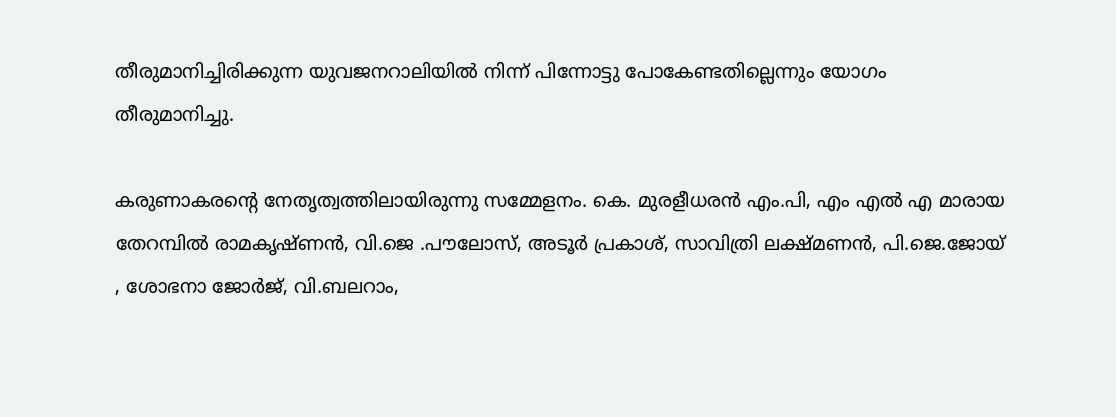തീരുമാനിച്ചിരിക്കുന്ന യുവജനറാലിയില്‍ നിന്ന് പിന്നോട്ടു പോകേണ്ടതില്ലെന്നും യോഗം തീരുമാനിച്ചു.

കരുണാകരന്റെ നേതൃത്വത്തിലായിരുന്നു സമ്മേളനം. കെ. മുരളീധരന്‍ എം.പി, എം എല്‍ എ മാരായ തേറമ്പില്‍ രാമകൃഷ്ണന്‍, വി.ജെ .പൗലോസ്, അടൂര്‍ പ്രകാശ്, സാവിത്രി ലക്ഷ്മണന്‍, പി.ജെ.ജോയ് , ശോഭനാ ജോര്‍ജ്, വി.ബലറാം,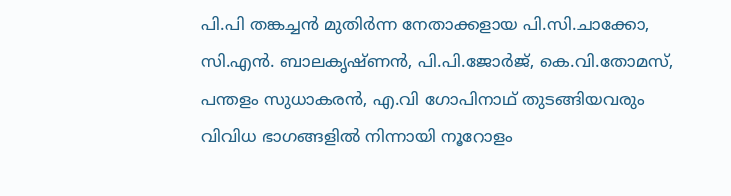പി.പി തങ്കച്ചന്‍ മുതിര്‍ന്ന നേതാക്കളായ പി.സി.ചാക്കോ, സി.എന്‍. ബാലകൃഷ്ണന്‍, പി.പി.ജോര്‍ജ്, കെ.വി.തോമസ്, പന്തളം സുധാകരന്‍, എ.വി ഗോപിനാഥ് തുടങ്ങിയവരും വിവിധ ഭാഗങ്ങളില്‍ നിന്നായി നൂറോളം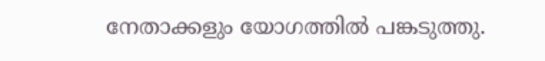നേതാക്കളും യോഗത്തില്‍ പങ്കടുത്തു.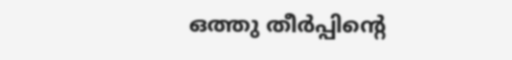ഒത്തു തീര്‍പ്പിന്റെ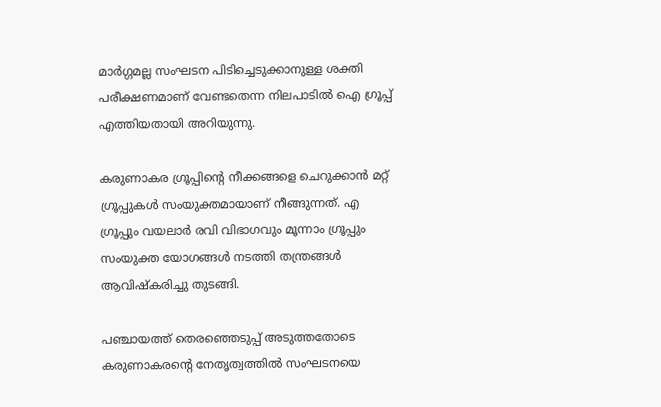മാര്‍ഗ്ഗമല്ല സംഘടന പിടിച്ചെടുക്കാനുള്ള ശക്തി പരീക്ഷണമാണ് വേണ്ടതെന്ന നിലപാടില്‍ ഐ ഗ്രൂപ്പ് എത്തിയതായി അറിയുന്നു.

കരുണാകര ഗ്രൂപ്പിന്റെ നീക്കങ്ങളെ ചെറുക്കാന്‍ മറ്റ് ഗ്രൂപ്പുകള്‍ സംയുക്തമായാണ് നീങ്ങുന്നത്. എ ഗ്രൂപ്പും വയലാര്‍ രവി വിഭാഗവും മൂന്നാം ഗ്രൂപ്പും സംയുക്ത യോഗങ്ങള്‍ നടത്തി തന്ത്രങ്ങള്‍ ആവിഷ്കരിച്ചു തുടങ്ങി.

പഞ്ചായത്ത് തെരഞ്ഞെടുപ്പ് അടുത്തതോടെ കരുണാകരന്റെ നേതൃത്വത്തില്‍ സംഘടനയെ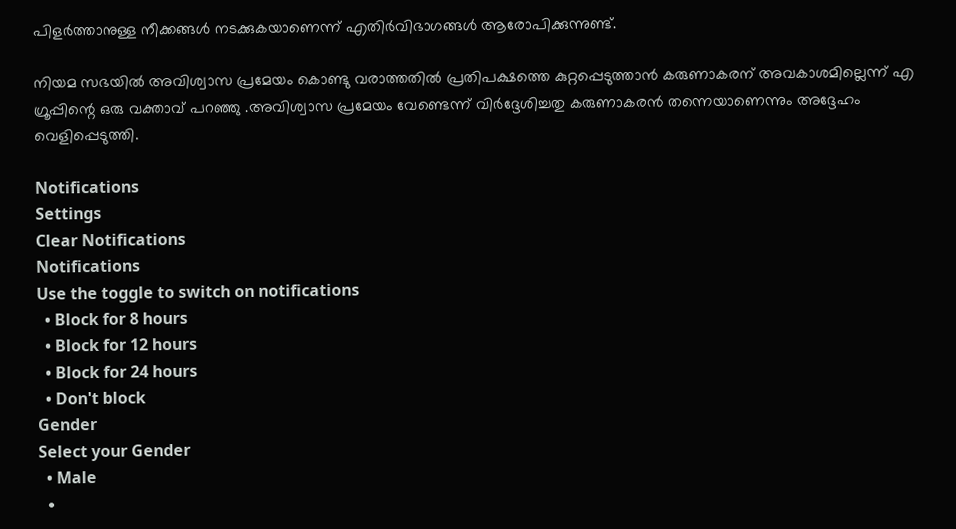പിളര്‍ത്താനുള്ള നീക്കങ്ങള്‍ നടക്കുകയാണെന്ന് എതിര്‍വിഭാഗങ്ങള്‍ ആരോപിക്കുന്നുണ്ട്.

നിയമ സഭയില്‍ അവിശ്വാസ പ്രമേയം കൊണ്ടു വരാത്തതില്‍ പ്രതിപക്ഷത്തെ കുറ്റപ്പെടുത്താന്‍ കരുണാകരന് അവകാശമില്ലെന്ന് എ ഗ്രൂപ്പിന്റെ ഒരു വക്താവ് പറഞ്ഞു .അവിശ്വാസ പ്രമേയം വേണ്ടെന്ന് വിര്‍ദ്ദേശിച്ചതു കരുണാകരന്‍ തന്നെയാണെന്നും അദ്ദേഹം വെളിപ്പെടുത്തി.

Notifications
Settings
Clear Notifications
Notifications
Use the toggle to switch on notifications
  • Block for 8 hours
  • Block for 12 hours
  • Block for 24 hours
  • Don't block
Gender
Select your Gender
  • Male
  •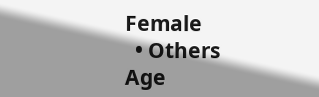Female
  • Others
Age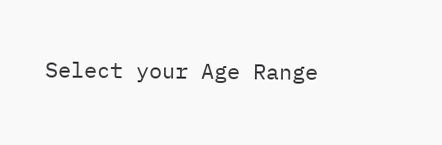Select your Age Range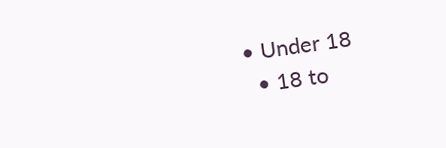• Under 18
  • 18 to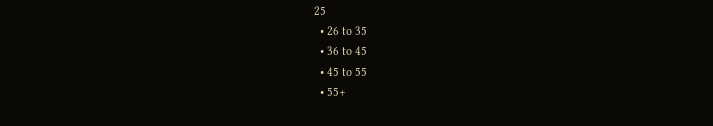25
  • 26 to 35
  • 36 to 45
  • 45 to 55
  • 55+